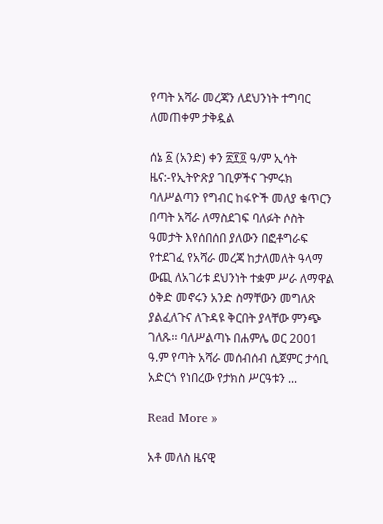የጣት አሻራ መረጃን ለደህንነት ተግባር ለመጠቀም ታቅዷል

ሰኔ ፩ (አንድ) ቀን ፳፻፬ ዓ/ም ኢሳት ዜና:-የኢትዮጽያ ገቢዎችና ጉምሩክ ባለሥልጣን የግብር ከፋዮች መለያ ቁጥርን በጣት አሻራ ለማስደገፍ ባለፉት ሶስት ዓመታት እየሰበሰበ ያለውን በፎቶግራፍ የተደገፈ የአሻራ መረጃ ከታለመለት ዓላማ ውጪ ለአገሪቱ ደህንነት ተቋም ሥራ ለማዋል ዕቅድ መኖሩን አንድ ስማቸውን መግለጽ ያልፈለጉና ለጉዳዩ ቅርበት ያላቸው ምንጭ ገለጹ፡፡ ባለሥልጣኑ በሐምሌ ወር 2001 ዓ.ም የጣት አሻራ መሰብሰብ ሲጀምር ታሳቢ አድርጎ የነበረው የታክስ ሥርዓቱን ...

Read More »

አቶ መለስ ዜናዊ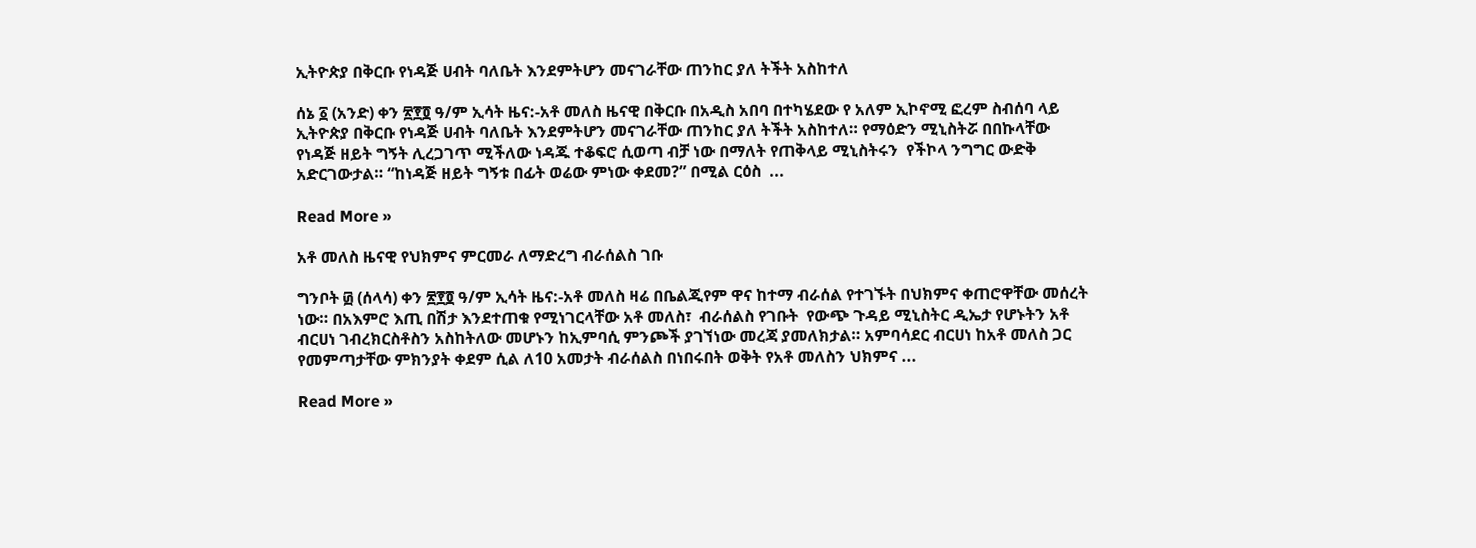ኢትዮጵያ በቅርቡ የነዳጅ ሀብት ባለቤት እንደምትሆን መናገራቸው ጠንከር ያለ ትችት አስከተለ

ሰኔ ፩ (አንድ) ቀን ፳፻፬ ዓ/ም ኢሳት ዜና:-አቶ መለስ ዜናዊ በቅርቡ በአዲስ አበባ በተካሄደው የ አለም ኢኮኖሚ ፎረም ስብሰባ ላይ ኢትዮጵያ በቅርቡ የነዳጅ ሀብት ባለቤት እንደምትሆን መናገራቸው ጠንከር ያለ ትችት አስከተለ። የማዕድን ሚኒስትሯ በበኩላቸው የነዳጅ ዘይት ግኝት ሊረጋገጥ ሚችለው ነዳጁ ተቆፍሮ ሲወጣ ብቻ ነው በማለት የጠቅላይ ሚኒስትሩን  የችኮላ ንግግር ውድቅ አድርገውታል። “ከነዳጅ ዘይት ግኝቱ በፊት ወሬው ምነው ቀደመ?” በሚል ርዕስ  ...

Read More »

አቶ መለስ ዜናዊ የህክምና ምርመራ ለማድረግ ብራሰልስ ገቡ

ግንቦት ፴ (ሰላሳ) ቀን ፳፻፬ ዓ/ም ኢሳት ዜና:-አቶ መለስ ዛሬ በቤልጂየም ዋና ከተማ ብራሰል የተገኙት በህክምና ቀጠሮዋቸው መሰረት ነው። በአእምሮ እጢ በሽታ እንደተጠቁ የሚነገርላቸው አቶ መለስ፣  ብራሰልስ የገቡት  የውጭ ጉዳይ ሚኒስትር ዲኤታ የሆኑትን አቶ ብርሀነ ገብረክርስቶስን አስከትለው መሆኑን ከኢምባሲ ምንጮች ያገኘነው መረጃ ያመለክታል። አምባሳደር ብርሀነ ከአቶ መለስ ጋር የመምጣታቸው ምክንያት ቀደም ሲል ለ10 አመታት ብራሰልስ በነበሩበት ወቅት የአቶ መለስን ህክምና ...

Read More »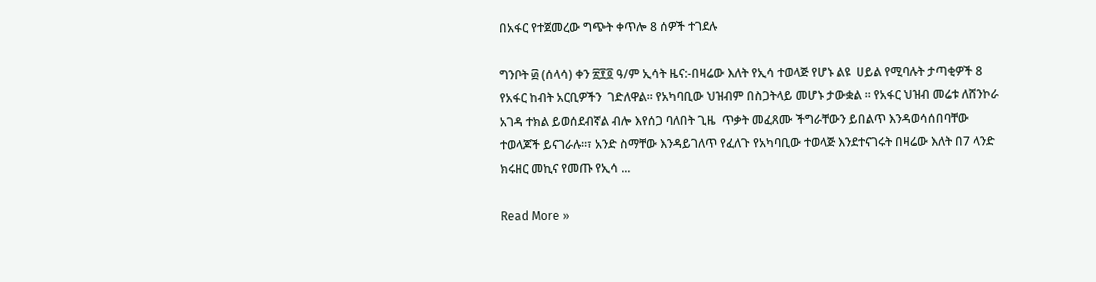በአፋር የተጀመረው ግጭት ቀጥሎ 8 ሰዎች ተገደሉ

ግንቦት ፴ (ሰላሳ) ቀን ፳፻፬ ዓ/ም ኢሳት ዜና:-በዛሬው እለት የኢሳ ተወላጅ የሆኑ ልዩ  ሀይል የሚባሉት ታጣቂዎች 8 የአፋር ከብት አርቢዎችን  ገድለዋል። የአካባቢው ህዝብም በስጋትላይ መሆኑ ታውቋል ። የአፋር ህዝብ መሬቱ ለሸንኮራ አገዳ ተክል ይወሰደብኛል ብሎ እየሰጋ ባለበት ጊዜ  ጥቃት መፈጸሙ ችግራቸውን ይበልጥ እንዳወሳሰበባቸው ተወላጆች ይናገራሉ።፣ አንድ ስማቸው እንዳይገለጥ የፈለጉ የአካባቢው ተወላጅ እንደተናገሩት በዛሬው እለት በ7 ላንድ ክሩዘር መኪና የመጡ የኢሳ ...

Read More »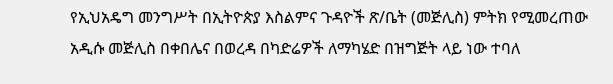የኢህአዴግ መንግሥት በኢትዮጵያ እስልምና ጉዳዮች ጽ/ቤት (መጅሊስ) ምትክ የሚመረጠው አዲሱ መጅሊስ በቀበሌና በወረዳ በካድሬዎች ለማካሄድ በዝግጅት ላይ ነው ተባለ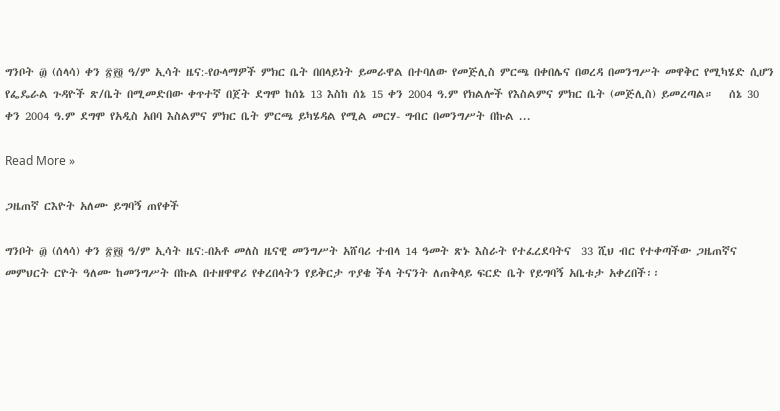ግንቦት ፴ (ሰላሳ) ቀን ፳፻፬ ዓ/ም ኢሳት ዜና:-የዑላማዎች ምክር ቤት በበላይነት ይመራዋል በተባለው የመጅሊስ ምርጫ በቀበሌና በወረዳ በመንግሥት መዋቅር የሚካሄድ ሲሆን የፌዴራል ጉዳዮች ጽ/ቤት በሚመድበው ቀጥተኛ በጀት ደግሞ ከሰኔ 13 እስከ ሰኔ 15 ቀን 2004 ዓ.ም የክልሎች የእስልምና ምክር ቤት (መጅሊስ) ይመረጣል።   ሰኔ 30 ቀን 2004 ዓ.ም ደግሞ የአዲስ አበባ እስልምና ምክር ቤት ምርጫ ይካሄዳል የሚል መርሃ- ግብር በመንግሥት በኩል ...

Read More »

ጋዜጠኛ ርእዮት አለሙ ይግባኝ ጠየቀች

ግንቦት ፴ (ሰላሳ) ቀን ፳፻፬ ዓ/ም ኢሳት ዜና:-በአቶ መለስ ዜናዊ መንግሥት አሸባሪ ተብላ 14 ዓመት ጽኑ እስራት የተፈረደባትና  33 ሺህ ብር የተቀጣችው ጋዜጠኛና መምህርት ርዮት ዓለሙ ከመንግሥት በኩል በተዘዋዋሪ የቀረበላትን የይቅርታ ጥያቄ ችላ ትናንት ለጠቅላይ ፍርድ ቤት የይግባኝ አቤቱታ አቀረበች፡፡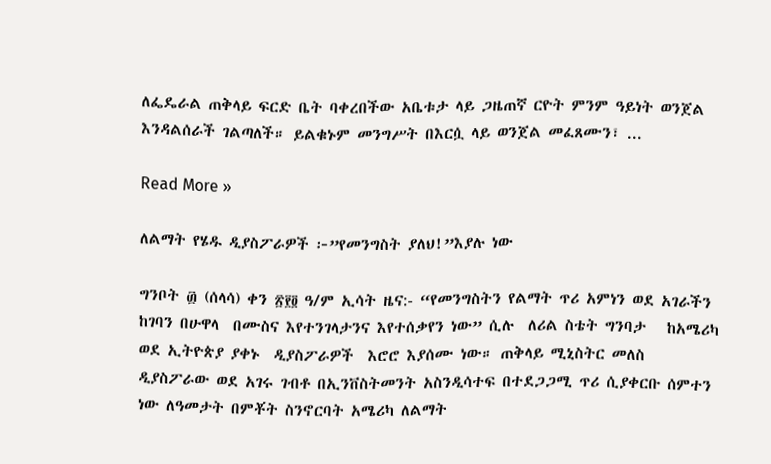ለፌዴራል ጠቅላይ ፍርድ ቤት ባቀረበችው አቤቱታ ላይ ጋዜጠኛ ርዮት ምንም ዓይነት ወንጀል እንዳልሰራች ገልጣለች። ይልቁኑም መንግሥት በእርሷ ላይ ወንጀል መፈጸሙን፣ ...

Read More »

ለልማት የሄዱ ዲያስፖራዎች ፦”የመንግስት ያለህ!”እያሉ ነው

ግንቦት ፴ (ሰላሳ) ቀን ፳፻፬ ዓ/ም ኢሳት ዜና:- “የመንግስትን የልማት ጥሪ አምነን ወደ አገራችን  ከገባን በሁዋላ  በሙስና እየተንገላታንና እየተሰቃየን ነው” ሲሉ  ለሪል ስቴት ግንባታ   ከአሜሪካ ወደ ኢትዮጵያ ያቀኑ  ዲያስፖራዎች  እሮሮ እያሰሙ ነው። ጠቅላይ ሚኒስትር መለስ  ዲያስፖራው ወደ አገሩ ገብቶ በኢንቨስትመንት አስንዲሳተፍ በተደጋጋሚ ጥሪ ሲያቀርቡ ሰምተን ነው ለዓመታት በምቾት ስንኖርባት አሜሪካ ለልማት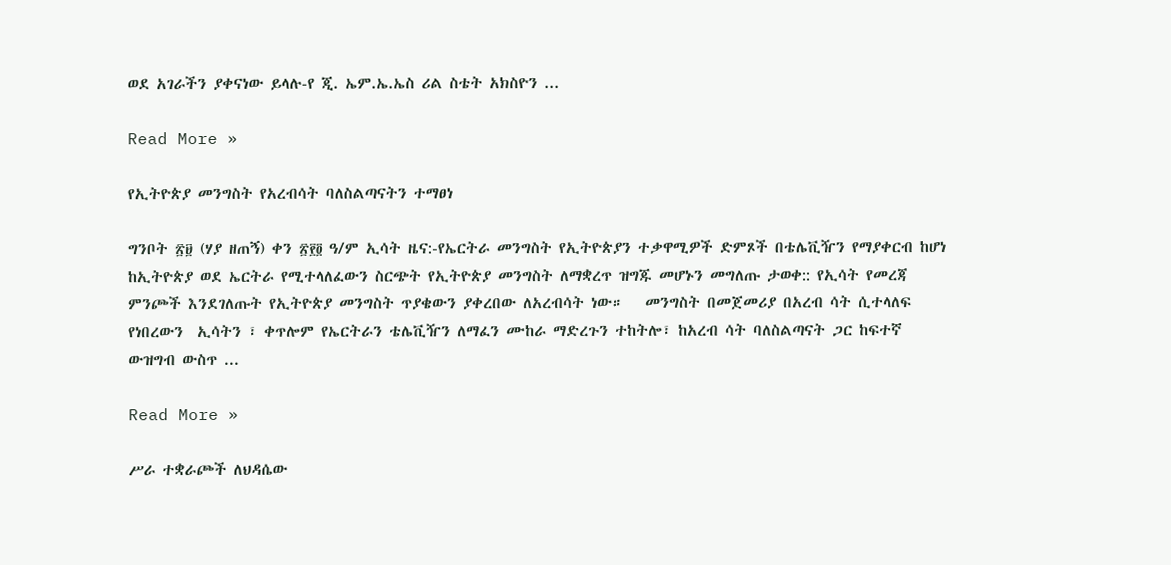ወደ አገራችን ያቀናነው ይላሉ-የ ጂ. ኤም.ኤ.ኤስ ሪል ስቴት አክስዮን ...

Read More »

የኢትዮጵያ መንግስት የአረብሳት ባለስልጣናትን ተማፀነ

ግንቦት ፳፱ (ሃያ ዘጠኝ) ቀን ፳፻፬ ዓ/ም ኢሳት ዜና:-የኤርትራ መንግስት የኢትዮጵያን ተቃዋሚዎች ድምጾች በቴሌቪዥን የማያቀርብ ከሆነ ከኢትዮጵያ ወደ ኤርትራ የሚተላለፈውን ስርጭት የኢትዮጵያ መንግስት ለማቋረጥ ዝግጁ መሆኑን መግለጡ ታወቀ:: የኢሳት የመረጃ ምንጮች እንደገለጡት የኢትዮጵያ መንግስት ጥያቄውን ያቀረበው ለአረብሳት ነው።   መንግስት በመጀመሪያ በአረብ ሳት ሲተላለፍ የነበረውን  ኢሳትን ፣ ቀጥሎም የኤርትራን ቴሌቪዥን ለማፈን ሙከራ ማድረጉን ተከትሎ፣ ከአረብ ሳት ባለስልጣናት ጋር ከፍተኛ ውዝግብ ውስጥ ...

Read More »

ሥራ ተቋራጮች ለህዳሴው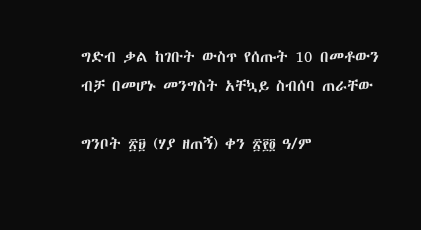ግድብ ቃል ከገቡት ውስጥ የሰጡት 10 በመቶውን ብቻ በመሆኑ መንግስት አቸኳይ ስብሰባ ጠራቸው

ግንቦት ፳፱ (ሃያ ዘጠኝ) ቀን ፳፻፬ ዓ/ም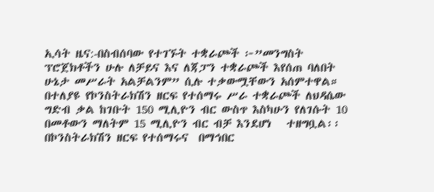ኢሳት ዜና:-በስብሰባው የተገኙት ተቋራጮች ፦”መንግስት ፕሮጀክቶችን ሁሉ ለቻይና እና ለጃፓን ተቋራጮች እየሰጠ ባለበት ሁኔታ መሥራት አልቻልንም” ሲሉ ተቃውሟቸውን አሰምተዋል። በተለያዩ የኮንስትራክሽን ዘርፍ የተሰማሩ ሥራ ተቋራጮች ለህዳሴው ግድብ ቃል ከገቡት 150 ሚሊዮን ብር ውስጥ እስካሁን የለገሱት 10 በመቶውን ማለትም 15 ሚሊዮን ብር ብቻ እንደሆነ   ተዘግቧል፡፡ በኮንስትራክሽን ዘርፍ የተሰማሩና  በማኅበር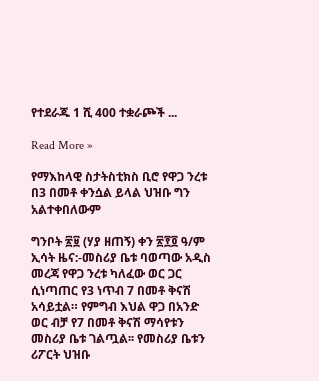የተደራጁ 1 ሺ 400 ተቋራጮች ...

Read More »

የማእከላዊ ስታትስቲክስ ቢሮ የዋጋ ንረቱ በ3 በመቶ ቀንሷል ይላል ህዝቡ ግን አልተቀበለውም

ግንቦት ፳፱ (ሃያ ዘጠኝ) ቀን ፳፻፬ ዓ/ም ኢሳት ዜና:-መስሪያ ቤቱ ባወጣው አዲስ መረጃ የዋጋ ንረቱ ካለፈው ወር ጋር ሲነጣጠር የ3 ነጥብ 7 በመቶ ቅናሽ አሳይቷል። የምግብ እህል ዋጋ በአንድ ወር ብቻ የ7 በመቶ ቅናሽ ማሳየቱን መስሪያ ቤቱ ገልጧል፡፡ የመስሪያ ቤቱን ሪፖርት ህዝቡ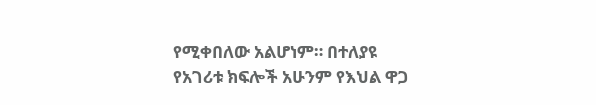የሚቀበለው አልሆነም። በተለያዩ የአገሪቱ ክፍሎች አሁንም የእህል ዋጋ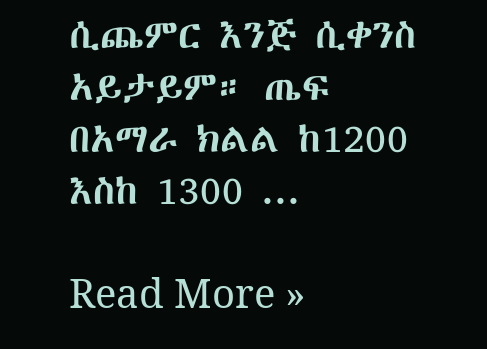ሲጨምር እንጅ ሲቀንስ አይታይም። ጤፍ በአማራ ክልል ከ1200 እስከ 1300 ...

Read More »